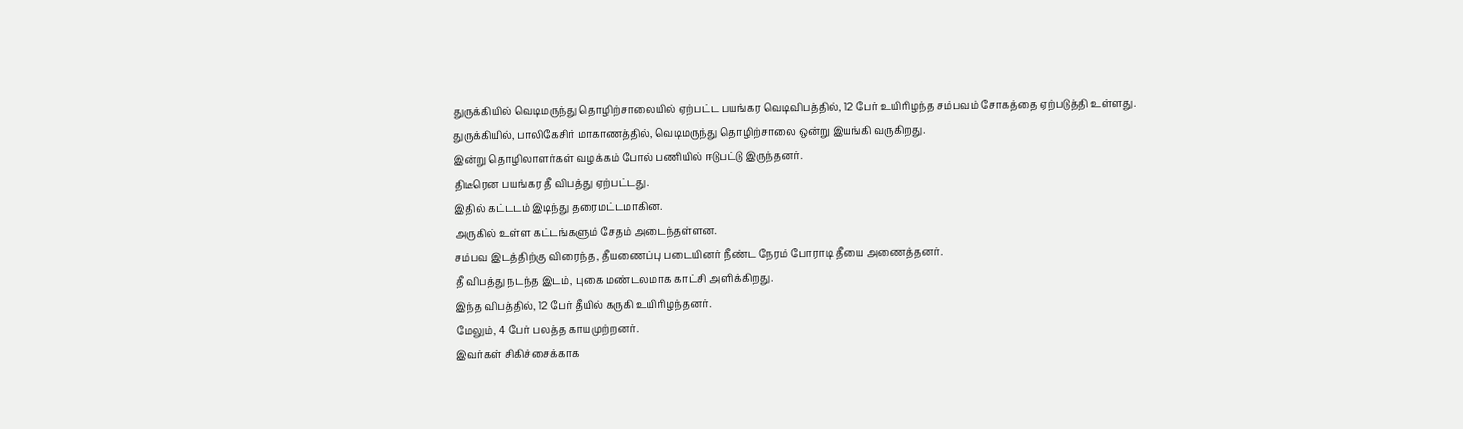துருக்கியில் வெடிமருந்து தொழிற்சாலையில் ஏற்பட்ட பயங்கர வெடிவிபத்தில், 12 பேர் உயிரிழந்த சம்பவம் சோகத்தை ஏற்படுத்தி உள்ளது.
துருக்கியில், பாலிகேசிர் மாகாணத்தில், வெடிமருந்து தொழிற்சாலை ஒன்று இயங்கி வருகிறது.
இன்று தொழிலாளர்கள் வழக்கம் போல் பணியில் ஈடுபட்டு இருந்தனர்.
திடீரென பயங்கர தீ விபத்து ஏற்பட்டது.
இதில் கட்டடம் இடிந்து தரைமட்டமாகின.
அருகில் உள்ள கட்டங்களும் சேதம் அடைந்தள்ளன.
சம்பவ இடத்திற்கு விரைந்த, தீயணைப்பு படையினர் நீண்ட நேரம் போராடி தீயை அணைத்தனர்.
தீ விபத்து நடந்த இடம், புகை மண்டலமாக காட்சி அளிக்கிறது.
இந்த விபத்தில், 12 பேர் தீயில் கருகி உயிரிழந்தனர்.
மேலும், 4 பேர் பலத்த காயமுற்றனர்.
இவர்கள் சிகிச்சைக்காக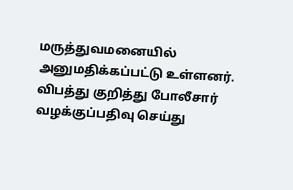மருத்துவமனையில் அனுமதிக்கப்பட்டு உள்ளனர்.
விபத்து குறித்து போலீசார் வழக்குப்பதிவு செய்து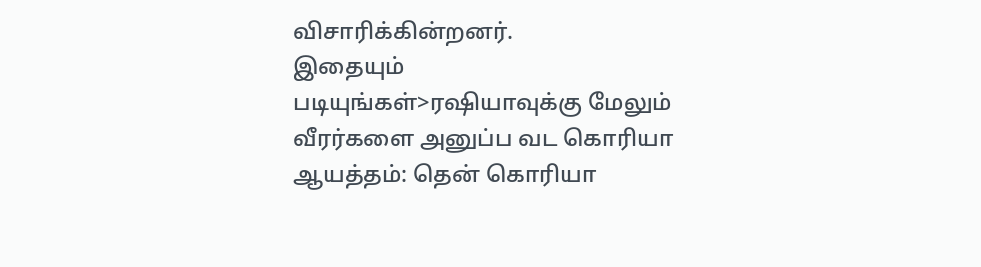விசாரிக்கின்றனர்.
இதையும் படியுங்கள்>ரஷியாவுக்கு மேலும் வீரர்களை அனுப்ப வட கொரியா ஆயத்தம்: தென் கொரியா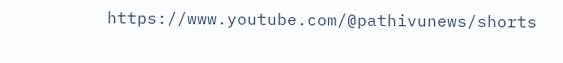https://www.youtube.com/@pathivunews/shorts